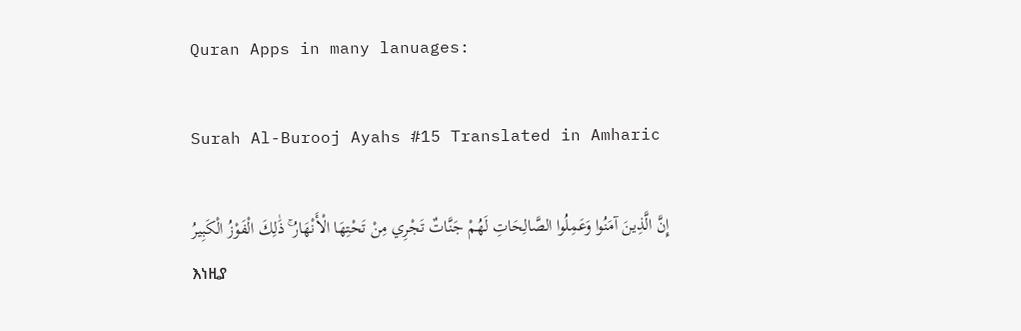Quran Apps in many lanuages:

Surah Al-Burooj Ayahs #15 Translated in Amharic

إِنَّ الَّذِينَ آمَنُوا وَعَمِلُوا الصَّالِحَاتِ لَهُمْ جَنَّاتٌ تَجْرِي مِنْ تَحْتِهَا الْأَنْهَارُ ۚ ذَٰلِكَ الْفَوْزُ الْكَبِيرُ
እነዚያ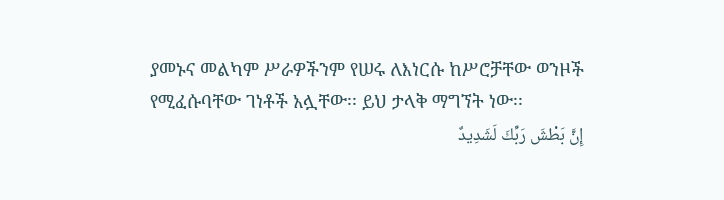ያመኑና መልካም ሥራዎችንም የሠሩ ለእነርሱ ከሥሮቻቸው ወንዞች የሚፈሱባቸው ገነቶች አሏቸው፡፡ ይህ ታላቅ ማግኘት ነው፡፡
إِنَّ بَطْشَ رَبِّكَ لَشَدِيدٌ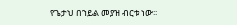የጌታህ በኀይል መያዝ ብርቱ ነው፡፡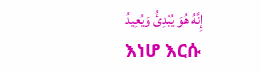إِنَّهُ هُوَ يُبْدِئُ وَيُعِيدُ
እነሆ እርሱ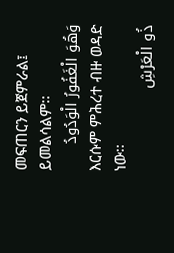መፍጠርን ይጀምራል፤ ይመልሳልም፡፡
وَهُوَ الْغَفُورُ الْوَدُودُ
እርሱም ምሕረተ ብዙ ወዳድ ነው፡፡
ذُو الْعَرْشِ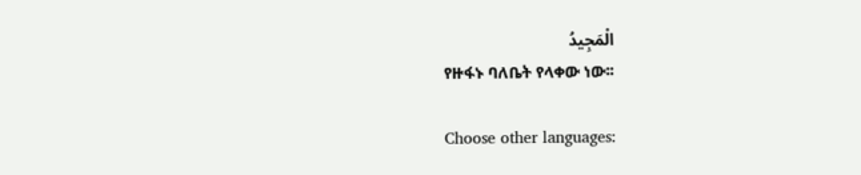الْمَجِيدُ
የዙፋኑ ባለቤት የላቀው ነው፡፡

Choose other languages: